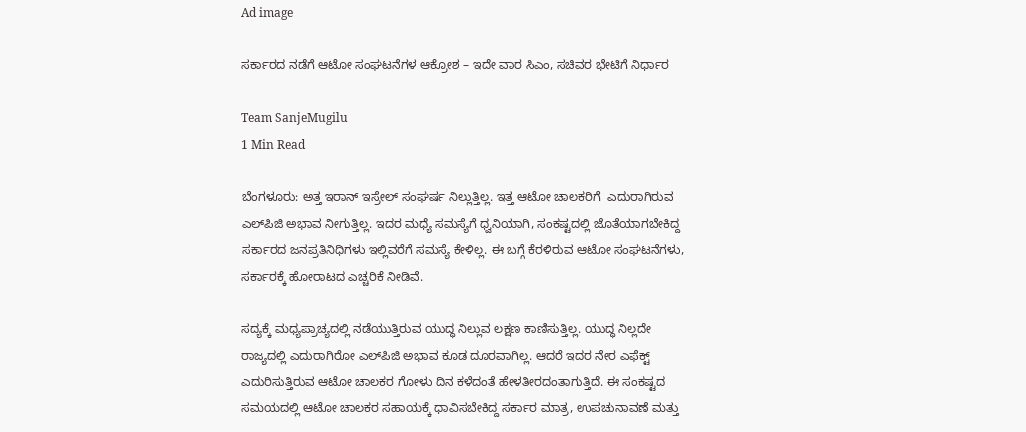Ad image

ಸರ್ಕಾರದ ನಡೆಗೆ ಆಟೋ ಸಂಘಟನೆಗಳ ಆಕ್ರೋಶ – ಇದೇ ವಾರ ಸಿಎಂ, ಸಚಿವರ ಭೇಟಿಗೆ ನಿರ್ಧಾರ

Team SanjeMugilu
1 Min Read

ಬೆಂಗಳೂರು: ಅತ್ತ ಇರಾನ್ ಇಸ್ರೇಲ್ ಸಂಘರ್ಷ ನಿಲ್ಲುತ್ತಿಲ್ಲ. ಇತ್ತ ಆಟೋ ಚಾಲಕರಿಗೆ  ಎದುರಾಗಿರುವ ಎಲ್‌ಪಿಜಿ ಅಭಾವ ನೀಗುತ್ತಿಲ್ಲ. ಇದರ ಮಧ್ಯೆ ಸಮಸ್ಯೆಗೆ ಧ್ವನಿಯಾಗಿ, ಸಂಕಷ್ಟದಲ್ಲಿ ಜೊತೆಯಾಗಬೇಕಿದ್ದ ಸರ್ಕಾರದ ಜನಪ್ರತಿನಿಧಿಗಳು ಇಲ್ಲಿವರೆಗೆ ಸಮಸ್ಯೆ ಕೇಳಿಲ್ಲ. ಈ ಬಗ್ಗೆ ಕೆರಳಿರುವ ಆಟೋ ಸಂಘಟನೆಗಳು, ಸರ್ಕಾರಕ್ಕೆ ಹೋರಾಟದ ಎಚ್ಚರಿಕೆ ನೀಡಿವೆ.

ಸದ್ಯಕ್ಕೆ ಮಧ್ಯಪ್ರಾಚ್ಯದಲ್ಲಿ ನಡೆಯುತ್ತಿರುವ ಯುದ್ಧ ನಿಲ್ಲುವ ಲಕ್ಷಣ ಕಾಣಿಸುತ್ತಿಲ್ಲ. ಯುದ್ಧ ನಿಲ್ಲದೇ ರಾಜ್ಯದಲ್ಲಿ ಎದುರಾಗಿರೋ ಎಲ್‌ಪಿಜಿ ಅಭಾವ ಕೂಡ ದೂರವಾಗಿಲ್ಲ. ಆದರೆ ಇದರ ನೇರ ಎಫೆಕ್ಟ್ ಎದುರಿಸುತ್ತಿರುವ ಆಟೋ ಚಾಲಕರ ಗೋಳು ದಿನ ಕಳೆದಂತೆ ಹೇಳತೀರದಂತಾಗುತ್ತಿದೆ. ಈ ಸಂಕಷ್ಟದ ಸಮಯದಲ್ಲಿ ಆಟೋ ಚಾಲಕರ ಸಹಾಯಕ್ಕೆ ಧಾವಿಸಬೇಕಿದ್ದ ಸರ್ಕಾರ ಮಾತ್ರ, ಉಪಚುನಾವಣೆ ಮತ್ತು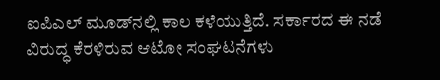ಐಪಿಎಲ್ ಮೂಡ್‌ನಲ್ಲಿ ಕಾಲ ಕಳೆಯುತ್ತಿದೆ. ಸರ್ಕಾರದ ಈ ನಡೆ ವಿರುದ್ಧ ಕೆರಳಿರುವ ಆಟೋ ಸಂಘಟನೆಗಳು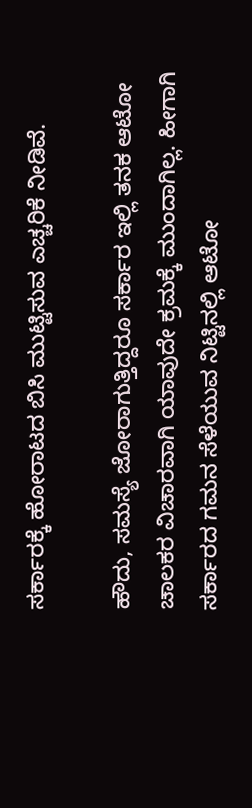ಸರ್ಕಾರಕ್ಕೆ ಹೋರಾಟದ ಬಿಸಿ ಮುಟ್ಟಿಸುವ ಎಚ್ಚರಿಕೆ ನೀಡಿವೆ.

ಹೌದು, ಸಮಸ್ಯೆ ಜೋರಾಗುತ್ತಿದ್ದರೂ ಸರ್ಕಾರ ಇಲ್ಲಿ ತನಕ ಆಟೋ ಚಾಲಕರ ವಿಚಾರವಾಗಿ ಯಾವುದೇ ಕ್ರಮಕ್ಕೆ ಮುಂದಾಗಿಲ್ಲ. ಹೀಗಾಗಿ ಸರ್ಕಾರದ ಗಮನ ಸೆಳೆಯುವ ನಿಟ್ಟಿನಲ್ಲಿ ಆಟೋ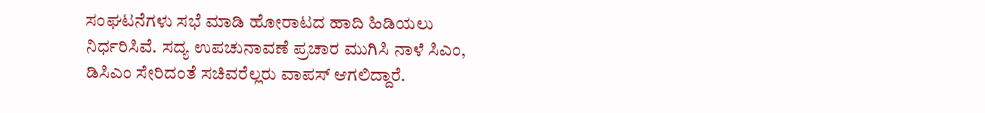ಸಂಘಟನೆಗಳು ಸಭೆ ಮಾಡಿ ಹೋರಾಟದ ಹಾದಿ ಹಿಡಿಯಲು ನಿರ್ಧರಿಸಿವೆ. ಸದ್ಯ ಉಪಚುನಾವಣೆ ಪ್ರಚಾರ ಮುಗಿಸಿ ನಾಳೆ ಸಿಎಂ, ಡಿಸಿಎಂ ಸೇರಿದಂತೆ ಸಚಿವರೆಲ್ಲರು ವಾಪಸ್ ಆಗಲಿದ್ದಾರೆ.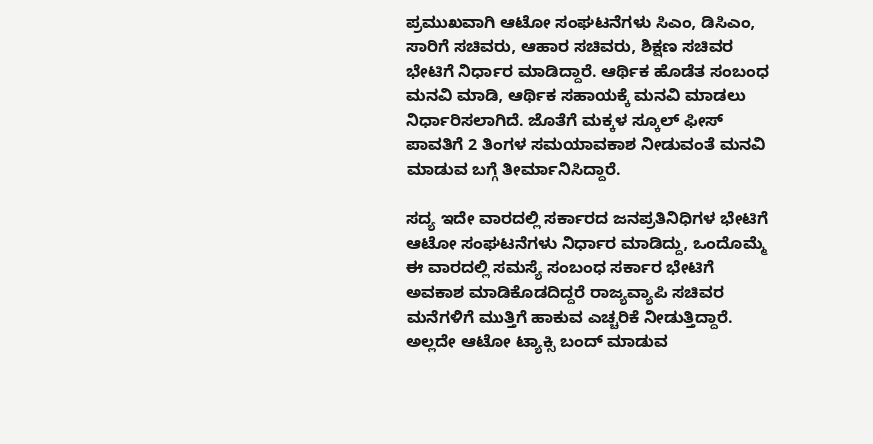ಪ್ರಮುಖವಾಗಿ ಆಟೋ ಸಂಘಟನೆಗಳು ಸಿಎಂ, ಡಿಸಿಎಂ, ಸಾರಿಗೆ ಸಚಿವರು, ಆಹಾರ ಸಚಿವರು, ಶಿಕ್ಷಣ ಸಚಿವರ ಭೇಟಿಗೆ ನಿರ್ಧಾರ ಮಾಡಿದ್ದಾರೆ. ಆರ್ಥಿಕ ಹೊಡೆತ ಸಂಬಂಧ ಮನವಿ ಮಾಡಿ, ಆರ್ಥಿಕ ಸಹಾಯಕ್ಕೆ ಮನವಿ ಮಾಡಲು ನಿರ್ಧಾರಿಸಲಾಗಿದೆ. ಜೊತೆಗೆ ಮಕ್ಕಳ ಸ್ಕೂಲ್ ಫೀಸ್ ಪಾವತಿಗೆ 2 ತಿಂಗಳ ಸಮಯಾವಕಾಶ ನೀಡುವಂತೆ ಮನವಿ ಮಾಡುವ ಬಗ್ಗೆ ತೀರ್ಮಾನಿಸಿದ್ದಾರೆ.

ಸದ್ಯ ಇದೇ ವಾರದಲ್ಲಿ ಸರ್ಕಾರದ ಜನಪ್ರತಿನಿಧಿಗಳ ಭೇಟಿಗೆ ಆಟೋ ಸಂಘಟನೆಗಳು ನಿರ್ಧಾರ ಮಾಡಿದ್ದು, ಒಂದೊಮ್ಮೆ ಈ ವಾರದಲ್ಲಿ ಸಮಸ್ಯೆ ಸಂಬಂಧ ಸರ್ಕಾರ ಭೇಟಿಗೆ ಅವಕಾಶ ಮಾಡಿಕೊಡದಿದ್ದರೆ ರಾಜ್ಯವ್ಯಾಪಿ ಸಚಿವರ ಮನೆಗಳಿಗೆ ಮುತ್ತಿಗೆ ಹಾಕುವ ಎಚ್ಚರಿಕೆ ನೀಡುತ್ತಿದ್ದಾರೆ. ಅಲ್ಲದೇ ಆಟೋ ಟ್ಯಾಕ್ಸಿ ಬಂದ್ ಮಾಡುವ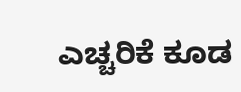ಎಚ್ಚರಿಕೆ ಕೂಡ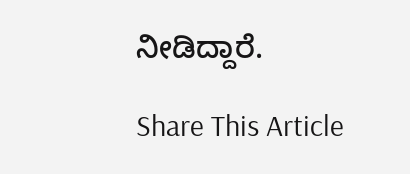ನೀಡಿದ್ದಾರೆ.

Share This Article